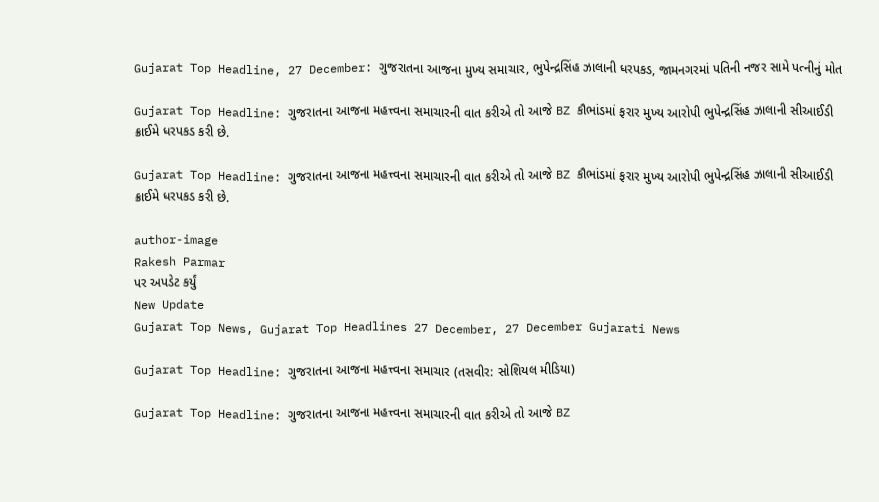Gujarat Top Headline, 27 December: ગુજરાતના આજના મુખ્ય સમાચાર, ભુપેન્દ્રસિંહ ઝાલાની ધરપકડ, જામનગરમાં પતિની નજર સામે પત્નીનું મોત

Gujarat Top Headline: ગુજરાતના આજના મહત્ત્વના સમાચારની વાત કરીએ તો આજે BZ કૌભાંડમાં ફરાર મુખ્ય આરોપી ભુપેન્દ્રસિંહ ઝાલાની સીઆઈડી ક્રાઈમે ધરપકડ કરી છે.

Gujarat Top Headline: ગુજરાતના આજના મહત્ત્વના સમાચારની વાત કરીએ તો આજે BZ કૌભાંડમાં ફરાર મુખ્ય આરોપી ભુપેન્દ્રસિંહ ઝાલાની સીઆઈડી ક્રાઈમે ધરપકડ કરી છે.

author-image
Rakesh Parmar
પર અપડેટ કર્યું
New Update
Gujarat Top News, Gujarat Top Headlines 27 December, 27 December Gujarati News

Gujarat Top Headline: ગુજરાતના આજના મહત્ત્વના સમાચાર (તસવીર: સોશિયલ મીડિયા)

Gujarat Top Headline: ગુજરાતના આજના મહત્ત્વના સમાચારની વાત કરીએ તો આજે BZ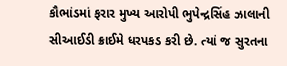કૌભાંડમાં ફરાર મુખ્ય આરોપી ભુપેન્દ્રસિંહ ઝાલાની સીઆઈડી ક્રાઈમે ધરપકડ કરી છે. ત્યાં જ સુરતના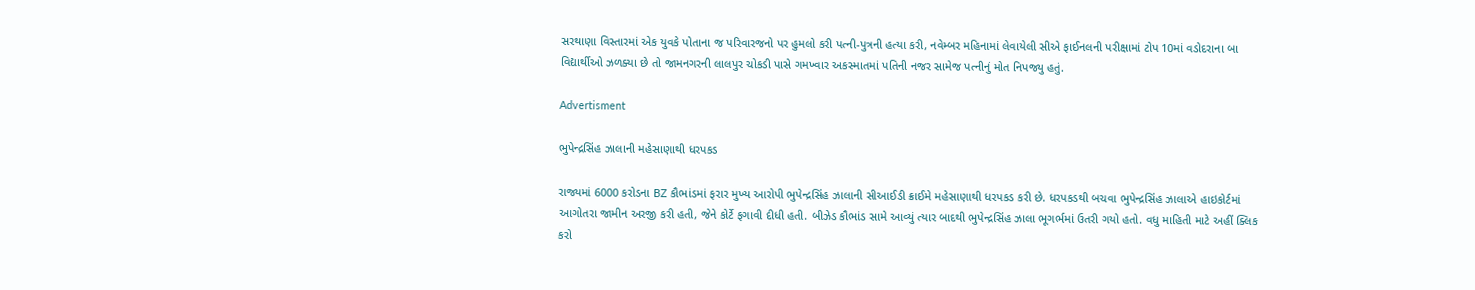સરથાણા વિસ્તારમાં એક યુવકે પોતાના જ પરિવારજનો પર હુમલો કરી પત્ની-પુત્રની હત્યા કરી, નવેમ્બર મહિનામાં લેવાયેલી સીએ ફાઈનલની પરીક્ષામાં ટોપ 10માં વડોદરાના બા વિદ્યાર્થીઓ ઝળક્યા છે તો જામનગરની લાલપુર ચોકડી પાસે ગમખ્વાર અકસ્માતમાં પતિની નજર સામેજ પત્નીનું મોત નિપજ્યુ હતું.

Advertisment

ભુપેન્દ્રસિંહ ઝાલાની મહેસાણાથી ધરપકડ

રાજ્યમાં 6000 કરોડના BZ કૌભાંડમાં ફરાર મુખ્ય આરોપી ભુપેન્દ્રસિંહ ઝાલાની સીઆઈડી ક્રાઈમે મહેસાણાથી ધરપકડ કરી છે. ધરપકડથી બચવા ભુપેન્દ્રસિંહ ઝાલાએ હાઇકોર્ટમાં આગોતરા જામીન અરજી કરી હતી, જેને કોર્ટે ફગાવી દીધી હતી. બીઝેડ કૌભાંડ સામે આવ્યું ત્યાર બાદથી ભુપેન્દ્રસિંહ ઝાલા ભૂગર્ભમાં ઉતરી ગયો હતો. વધુ માહિતી માટે અહીં ક્લિક કરો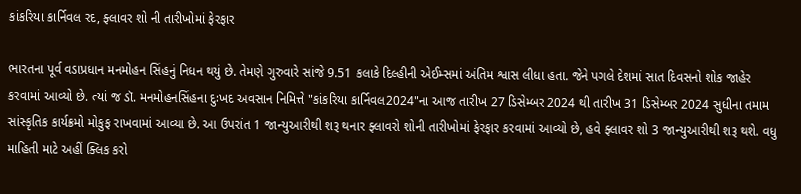કાંકરિયા કાર્નિવલ રદ, ફ્લાવર શો ની તારીખોમાં ફેરફાર

ભારતના પૂર્વ વડાપ્રધાન મનમોહન સિંહનું નિધન થયું છે. તેમણે ગુરુવારે સાંજે 9.51 કલાકે દિલ્હીની એઈમ્સમાં અંતિમ શ્વાસ લીધા હતા. જેને પગલે દેશમાં સાત દિવસનો શોક જાહેર કરવામાં આવ્યો છે. ત્યાં જ ડૉ. મનમોહનસિંહના દુઃખદ અવસાન નિમિત્તે "કાંકરિયા કાર્નિવલ2024"ના આજ તારીખ 27 ડિસેમ્બર 2024 થી તારીખ 31 ડિસેમ્બર 2024 સુધીના તમામ સાંસ્કૃતિક કાર્યક્રમો મોકુફ રાખવામાં આવ્યા છે. આ ઉપરાંત 1 જાન્યુઆરીથી શરૂ થનાર ફ્લાવરો શોની તારીખોમાં ફેરફાર કરવામાં આવ્યો છે, હવે ફ્લાવર શો 3 જાન્યુઆરીથી શરૂ થશે. વધુ માહિતી માટે અહીં ક્લિક કરો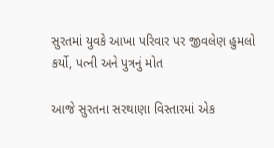સુરતમાં યુવકે આખા પરિવાર પર જીવલેણ હુમલો કર્યો, પત્ની અને પુત્રનું મોત

આજે સુરતના સરથાણા વિસ્તારમાં એક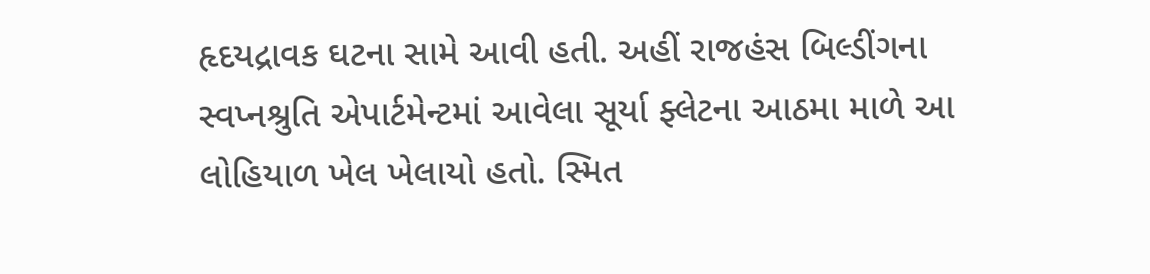હૃદયદ્રાવક ઘટના સામે આવી હતી. અહીં રાજહંસ બિલ્ડીંગના સ્વપ્નશ્રુતિ એપાર્ટમેન્ટમાં આવેલા સૂર્યા ફ્લેટના આઠમા માળે આ લોહિયાળ ખેલ ખેલાયો હતો. સ્મિત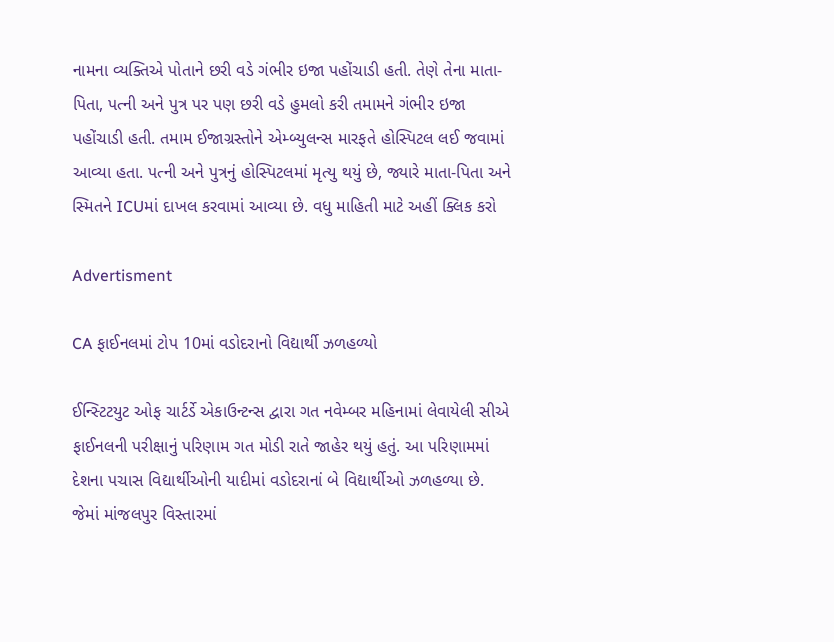નામના વ્યક્તિએ પોતાને છરી વડે ગંભીર ઇજા પહોંચાડી હતી. તેણે તેના માતા-પિતા, પત્ની અને પુત્ર પર પણ છરી વડે હુમલો કરી તમામને ગંભીર ઇજા પહોંચાડી હતી. તમામ ઈજાગ્રસ્તોને એમ્બ્યુલન્સ મારફતે હોસ્પિટલ લઈ જવામાં આવ્યા હતા. પત્ની અને પુત્રનું હોસ્પિટલમાં મૃત્યુ થયું છે, જ્યારે માતા-પિતા અને સ્મિતને ICUમાં દાખલ કરવામાં આવ્યા છે. વધુ માહિતી માટે અહીં ક્લિક કરો

Advertisment

CA ફાઈનલમાં ટોપ 10માં વડોદરાનો વિદ્યાર્થી ઝળહળ્યો

ઈન્સ્ટિટયુટ ઓફ ચાર્ટર્ડે એકાઉન્ટન્સ દ્વારા ગત નવેમ્બર મહિનામાં લેવાયેલી સીએ ફાઈનલની પરીક્ષાનું પરિણામ ગત મોડી રાતે જાહેર થયું હતું. આ પરિણામમાં દેશના પચાસ વિદ્યાર્થીઓની યાદીમાં વડોદરાનાં બે વિદ્યાર્થીઓ ઝળહળ્યા છે. જેમાં માંજલપુર વિસ્તારમાં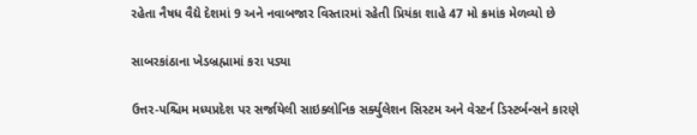રહેતા નૈષધ વૈદ્યે દેશમાં 9 અને નવાબજાર વિસ્તારમાં રહેતી પ્રિયંકા શાહે 47 મો ક્રમાંક મેળવ્યો છે

સાબરકાંઠાના ખેડબ્રહ્મામાં કરા પડ્યા

ઉત્તર-પશ્ચિમ મધ્યપ્રદેશ પર સર્જાયેલી સાઇક્લોનિક સર્ક્યુલેશન સિસ્ટમ અને વેસ્ટર્ન ડિસ્ટર્બન્સને કારણે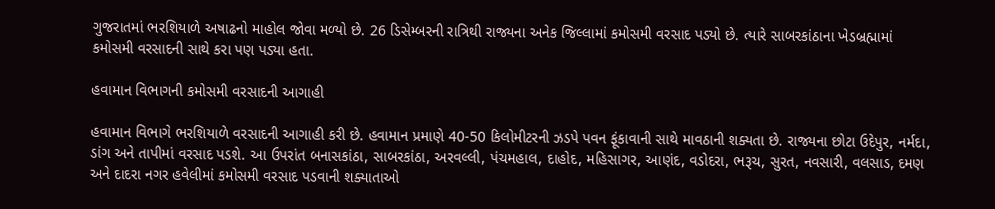ગુજરાતમાં ભરશિયાળે અષાઢનો માહોલ જોવા મળ્યો છે. 26 ડિસેમ્બરની રાત્રિથી રાજ્યના અનેક જિલ્લામાં કમોસમી વરસાદ પડ્યો છે. ત્યારે સાબરકાંઠાના ખેડબ્રહ્મામાં કમોસમી વરસાદની સાથે કરા પણ પડ્યા હતા.

હવામાન વિભાગની કમોસમી વરસાદની આગાહી

હવામાન વિભાગે ભરશિયાળે વરસાદની આગાહી કરી છે. હવામાન પ્રમાણે 40-50 કિલોમીટરની ઝડપે પવન ફૂંકાવાની સાથે માવઠાની શક્યતા છે. રાજ્યના છોટા ઉદેપુર, નર્મદા, ડાંગ અને તાપીમાં વરસાદ પડશે. આ ઉપરાંત બનાસકાંઠા, સાબરકાંઠા, અરવલ્લી, પંચમહાલ, દાહોદ, મહિસાગર, આણંદ, વડોદરા, ભરૂચ, સુરત, નવસારી, વલસાડ, દમણ અને દાદરા નગર હવેલીમાં કમોસમી વરસાદ પડવાની શક્યાતાઓ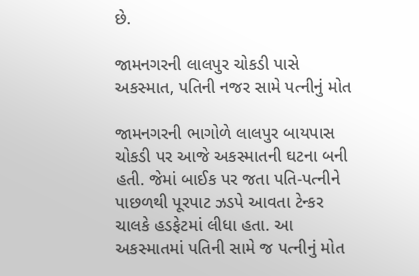છે.

જામનગરની લાલપુર ચોકડી પાસે અકસ્માત, પતિની નજર સામે પત્નીનું મોત

જામનગરની ભાગોળે લાલપુર બાયપાસ ચોકડી પર આજે અકસ્માતની ઘટના બની હતી. જેમાં બાઈક પર જતા પતિ-પત્નીને પાછળથી પૂરપાટ ઝડપે આવતા ટેન્કર ચાલકે હડફેટમાં લીધા હતા. આ અકસ્માતમાં પતિની સામે જ પત્નીનું મોત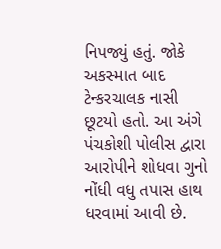નિપજ્યું હતું. જોકે અકસ્માત બાદ ટેન્કરચાલક નાસી છૂટયો હતો. આ અંગે પંચકોશી પોલીસ દ્વારા આરોપીને શોધવા ગુનો નોંધી વધુ તપાસ હાથ ધરવામાં આવી છે.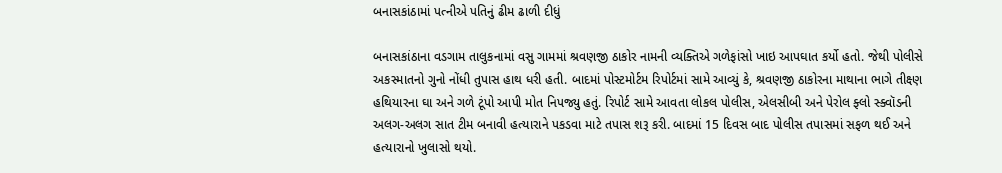બનાસકાંઠામાં પત્નીએ પતિનું ઢીમ ઢાળી દીધું

બનાસકાંઠાના વડગામ તાલુકનામાં વસુ ગામમાં શ્રવણજી ઠાકોર નામની વ્યક્તિએ ગળેફાંસો ખાઇ આપઘાત કર્યો હતો. જેથી પોલીસે અકસ્માતનો ગુનો નોંધી તુપાસ હાથ ધરી હતી. બાદમાં પોસ્ટમોર્ટમ રિપોર્ટમાં સામે આવ્યું કે, શ્રવણજી ઠાકોરના માથાના ભાગે તીક્ષ્ણ હથિયારના ઘા અને ગળે ટૂંપો આપી મોત નિપજ્યુ હતું. રિપોર્ટ સામે આવતા લોકલ પોલીસ, એલસીબી અને પેરોલ ફ્લો સ્ક્વૉડની અલગ-અલગ સાત ટીમ બનાવી હત્યારાને પકડવા માટે તપાસ શરૂ કરી. બાદમાં 15 દિવસ બાદ પોલીસ તપાસમાં સફળ થઈ અને હત્યારાનો ખુલાસો થયો.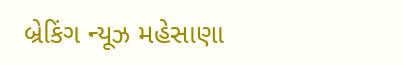બ્રેકિંગ ન્યૂઝ મહેસાણા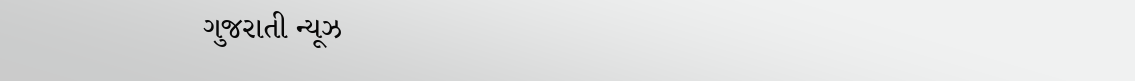ગુજરાતી ન્યૂઝ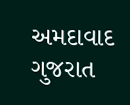અમદાવાદ ગુજરાત